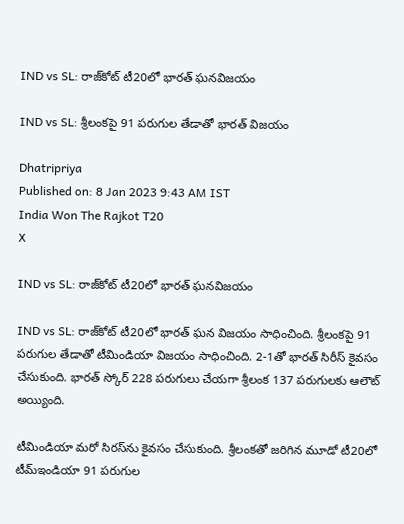IND vs SL: రాజ్‌కోట్ టీ20లో భారత్ ఘనవిజయం

IND vs SL: శ్రీలంకపై 91 పరుగుల తేడాతో భారత్ విజయం

Dhatripriya
Published on: 8 Jan 2023 9:43 AM IST
India Won The Rajkot T20
X

IND vs SL: రాజ్‌కోట్ టీ20లో భారత్ ఘనవిజయం

IND vs SL: రాజ్‌కోట్ టీ20లో భారత్ ఘన విజయం సాధించింది. శ్రీలంకపై 91 పరుగుల తేడాతో టీమిండియా విజయం సాధించింది. 2-1తో భారత్ సిరీస్ కైవసం చేసుకుంది. భారత్ స్కోర్ 228 పరుగులు చేయగా శ్రీలంక 137 పరుగులకు ఆలౌట్ అయ్యింది.

టీమిండియా మరో సిరస్‌ను కైవసం చేసుకుంది. శ్రీలంకతో జరిగిన మూడో టీ20లో టీమ్‌ఇండియా 91 పరుగుల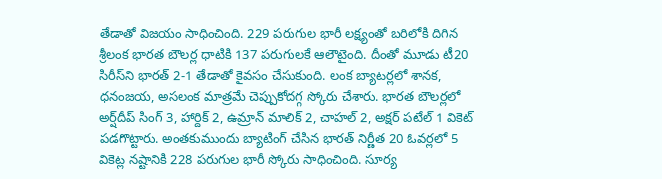తేడాతో విజయం సాధించింది. 229 పరుగుల భారీ లక్ష్యంతో బరిలోకి దిగిన శ్రీలంక భారత బౌలర్ల ధాటికి 137 పరుగులకే ఆలౌటైంది. దీంతో మూడు టీ20 సిరీస్‌ని భారత్‌ 2-1 తేడాతో కైవసం చేసుకుంది. లంక బ్యాటర్లలో శానక, ధనంజయ, అసలంక మాత్రమే చెప్పుకోదగ్గ స్కోరు చేశారు. భారత బౌలర్లలో అర్ష్‌దీప్‌ సింగ్‌ 3, హార్దిక్ 2, ఉమ్రాన్‌ మాలిక్ 2, చాహల్ 2, అక్షర్‌ పటేల్ 1 వికెట్ పడగొట్టారు. అంతకుముందు బ్యాటింగ్ చేసిన భారత్‌ నిర్ణీత 20 ఓవర్లలో 5 వికెట్ల నష్టానికి 228 పరుగుల భారీ స్కోరు సాధించింది. సూర్య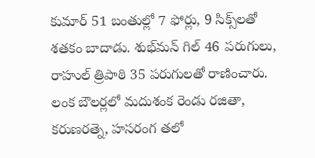కుమార్‌ 51 బంతుల్లో 7 ఫోర్లు, 9 సిక్స్‌లతో శతకం బాదాడు. శుభ్‌మన్‌ గిల్ 46 పరుగులు, రాహుల్‌ త్రిపాఠి 35 పరుగులతో రాణించారు. లంక బౌలర్లలో మదుశంక రెండు రజితా, కరుణరత్నె, హసరంగ తలో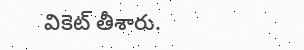వికెట్ తీశారు.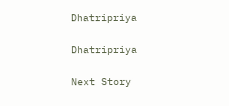Dhatripriya

Dhatripriya

Next Story